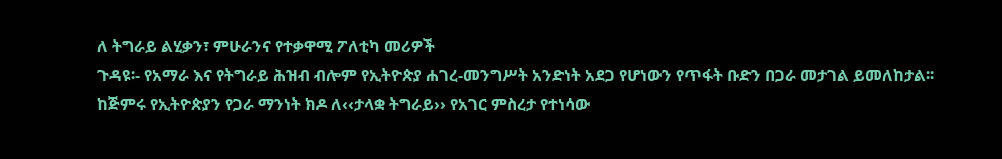ለ ትግራይ ልሂቃን፣ ምሁራንና የተቃዋሚ ፖለቲካ መሪዎች
ጉዳዩ፡- የአማራ እና የትግራይ ሕዝብ ብሎም የኢትዮጵያ ሐገረ-መንግሥት አንድነት አደጋ የሆነውን የጥፋት ቡድን በጋራ መታገል ይመለከታል፡፡
ከጅምሩ የኢትዮጵያን የጋራ ማንነት ክዶ ለ‹‹ታላቋ ትግራይ›› የአገር ምስረታ የተነሳው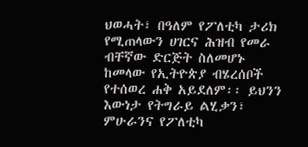ህወሓት፣ በዓለም የፖለቲካ ታሪክ የሚጠላውን ሀገርና ሕዝብ የመራ ብቸኛው ድርጅት ስለመሆኑ ከመላው የኢትዮጵያ ብሄረሰቦች የተሰወረ ሐቅ አይደለም፡፡ ይህንን እውነታ የትግራይ ልሂቃን፣ ምሁራንና የፖለቲካ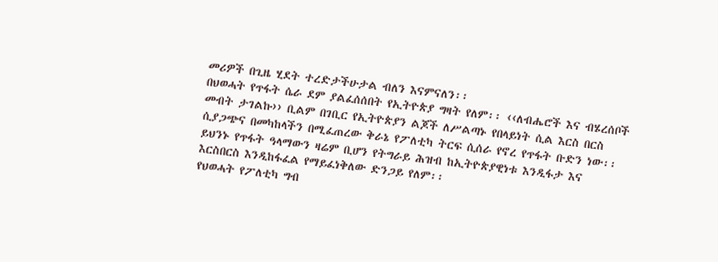መሪዎች በጊዜ ሂደት ተረድታችሁታል ብለን እናምናለን፡፡
በህወሓት የጥፋት ሴራ ደም ያልፈሰሰበት የኢትዮጵያ ግዛት የለም፡፡ ‹‹ለብሔሮች እና ብሄረሰቦች መብት ታገልኩ›› ቢልም በገቢር የኢትዮጵያን ልጆች ለሥልጣኑ የበላይነት ሲል እርስ በርስ ሲያጋጭና በመካከላችን በሚፈጠረው ቅራኔ የፖለቲካ ትርፍ ሲሰራ የኖረ የጥፋት ቡድን ነው፡፡ ይህንኑ የጥፋት ዓላማውን ዛሬም ቢሆን የትግራይ ሕዝብ ከኢትዮጵያዊነቱ እንዲፋታ እና እርስበርስ እንዲከፋፈል የማይፈነቅለው ድንጋይ የለም፡፡
የህወሓት የፖለቲካ ግብ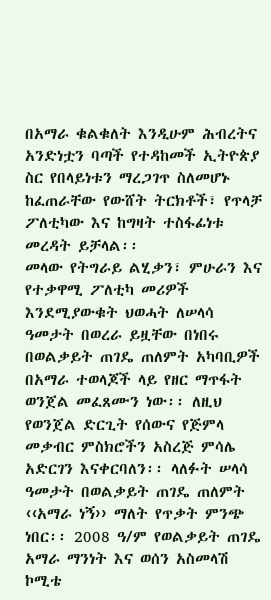በአማራ ቁልቁለት እንዲሁም ሕብረትና አንድነቷን ባጣች የተዳከመች ኢትዮጵያ ስር የበላይነቱን ማረጋገጥ ስለመሆኑ ከፈጠራቸው የውሸት ትርክቶች፣ የጥላቻ ፖለቲካው እና ከግዛት ተስፋፊነቱ መረዳት ይቻላል፡፡
መላው የትግራይ ልሂቃን፣ ምሁራን እና የተቃዋሚ ፖለቲካ መሪዎች እንደሚያውቁት ህወሓት ለሠላሳ ዓመታት በወረራ ይዟቸው በነበሩ በወልቃይት ጠገዴ ጠለምት አካባቢዎች በአማራ ተወላጆች ላይ የዘር ማጥፋት ወንጀል መፈጸሙን ነው፡፡ ለዚህ የወንጀል ድርጊት የሰውና የጅምላ መቃብር ምስክሮችን አስረጅ ምሳሌ አድርገን እናቀርባለን፡፡ ላለፉት ሠላሳ ዓመታት በወልቃይት ጠገዴ ጠለምት ‹‹አማራ ነኝ›› ማለት የጥቃት ምንጭ ነበር፡፡ 2008 ዓ/ም የወልቃይት ጠገዴ አማራ ማንነት እና ወሰን አስመላሽ ኮሚቴ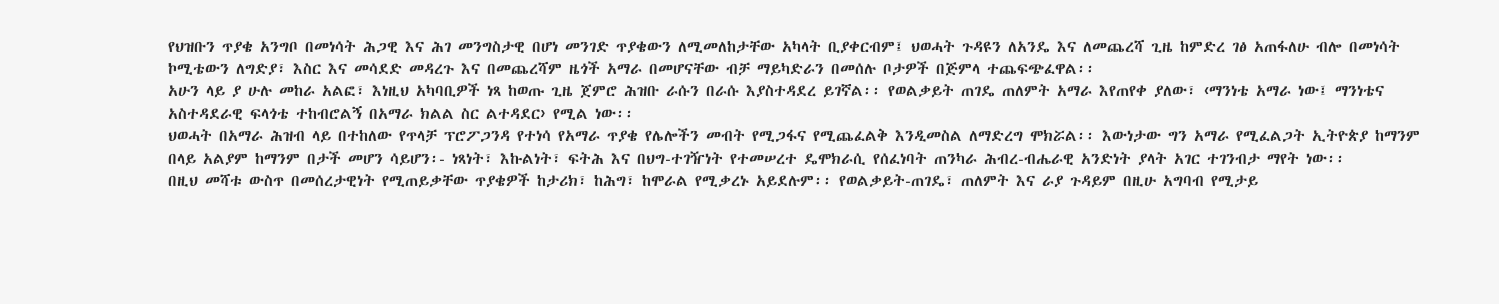የህዝቡን ጥያቄ አንግቦ በመነሳት ሕጋዊ እና ሕገ መንግስታዊ በሆነ መንገድ ጥያቄውን ለሚመለከታቸው አካላት ቢያቀርብም፤ ህወሓት ጉዳዩን ለአንዴ እና ለመጨረሻ ጊዜ ከምድረ ገፅ አጠፋለሁ ብሎ በመነሳት ኮሚቴውን ለግድያ፣ እስር እና መሳደድ መዳረጉ እና በመጨረሻም ዜጎች አማራ በመሆናቸው ብቻ ማይካድራን በመሰሉ ቦታዎች በጅምላ ተጨፍጭፈዋል፡፡
አሁን ላይ ያ ሁሉ መከራ አልፎ፣ እነዚህ አካባቢዎች ነጻ ከወጡ ጊዜ ጀምሮ ሕዝቡ ራሱን በራሱ እያስተዳደረ ይገኛል፡፡ የወልቃይት ጠገዴ ጠለምት አማራ እየጠየቀ ያለው፣ ‹ማንነቴ አማራ ነው፤ ማንነቴና አስተዳደራዊ ፍላጎቴ ተከብሮልኝ በአማራ ክልል ስር ልተዳደር› የሚል ነው፡፡
ህወሓት በአማራ ሕዝብ ላይ በተከለው የጥላቻ ፕሮፖጋንዳ የተነሳ የአማራ ጥያቄ የሌሎችን መብት የሚጋፋና የሚጨፈልቅ እንዲመስል ለማድረግ ሞክሯል፡፡ እውነታው ግን አማራ የሚፈልጋት ኢትዮጵያ ከማንም በላይ አልያም ከማንም በታች መሆን ሳይሆን፡- ነጻነት፣ እኩልነት፣ ፍትሕ እና በህግ-ተገዥነት የተመሠረተ ዴሞክራሲ የሰፈነባት ጠንካራ ሕብረ-ብሔራዊ አንድነት ያላት አገር ተገንብታ ማየት ነው፡፡
በዚህ መሻቱ ውስጥ በመሰረታዊነት የሚጠይቃቸው ጥያቄዎች ከታሪክ፣ ከሕግ፣ ከሞራል የሚቃረኑ አይደሉም፡፡ የወልቃይት-ጠገዴ፣ ጠለምት እና ራያ ጉዳይም በዚሁ አግባብ የሚታይ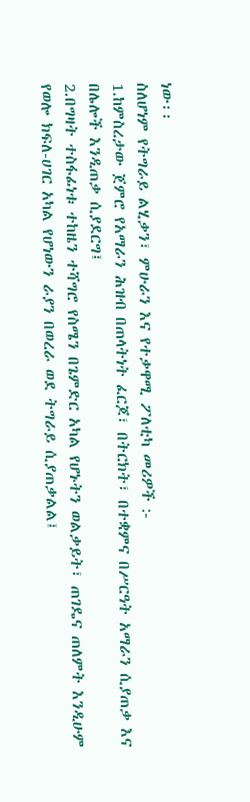ነው፡፡
ስለሆነም የትግራይ ልሂቃን፣ ምሁራን እና የተቃዋሚ ፖለቲካ መሪዎች :-
1.ከምስረታው ጀምሮ የአማራን ሕዝብ በጠላትነት ፈርጆ፣ በትርክት፣ በተቋምና በሥርዓት አማራን ሲያጠቃ እና በሌሎች እንዲጠቃ ሲያደርግ፤
2.በግዛት ተስፋፊነቱ ተከዜን ተሻግሮ የስሜን በጌምድር አካል የሆኑትን ወልቃይት፣ ጠገዴና ጠለምት እንዲሁም የወሎ ክፍለ-ሀገር አካል የሆነውን ራያን በወረራ ወደ ትግራይ ሲያጠቃልል፤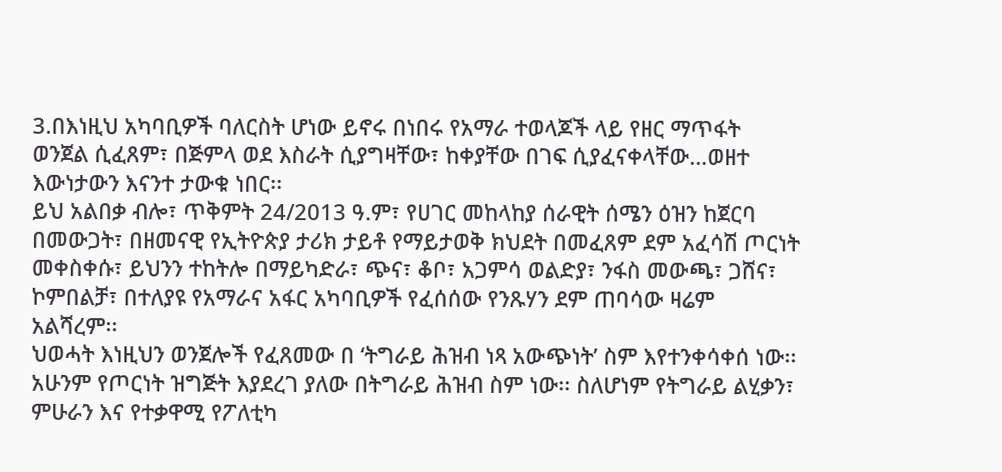3.በእነዚህ አካባቢዎች ባለርስት ሆነው ይኖሩ በነበሩ የአማራ ተወላጆች ላይ የዘር ማጥፋት ወንጀል ሲፈጸም፣ በጅምላ ወደ እስራት ሲያግዛቸው፣ ከቀያቸው በገፍ ሲያፈናቀላቸው…ወዘተ እውነታውን እናንተ ታውቁ ነበር፡፡
ይህ አልበቃ ብሎ፣ ጥቅምት 24/2013 ዓ.ም፣ የሀገር መከላከያ ሰራዊት ሰሜን ዕዝን ከጀርባ በመውጋት፣ በዘመናዊ የኢትዮጵያ ታሪክ ታይቶ የማይታወቅ ክህደት በመፈጸም ደም አፈሳሽ ጦርነት መቀስቀሱ፣ ይህንን ተከትሎ በማይካድራ፣ ጭና፣ ቆቦ፣ አጋምሳ ወልድያ፣ ንፋስ መውጫ፣ ጋሸና፣ ኮምበልቻ፣ በተለያዩ የአማራና አፋር አካባቢዎች የፈሰሰው የንጹሃን ደም ጠባሳው ዛሬም አልሻረም፡፡
ህወሓት እነዚህን ወንጀሎች የፈጸመው በ ‘ትግራይ ሕዝብ ነጻ አውጭነት’ ስም እየተንቀሳቀሰ ነው፡፡ አሁንም የጦርነት ዝግጅት እያደረገ ያለው በትግራይ ሕዝብ ስም ነው፡፡ ስለሆነም የትግራይ ልሂቃን፣ ምሁራን እና የተቃዋሚ የፖለቲካ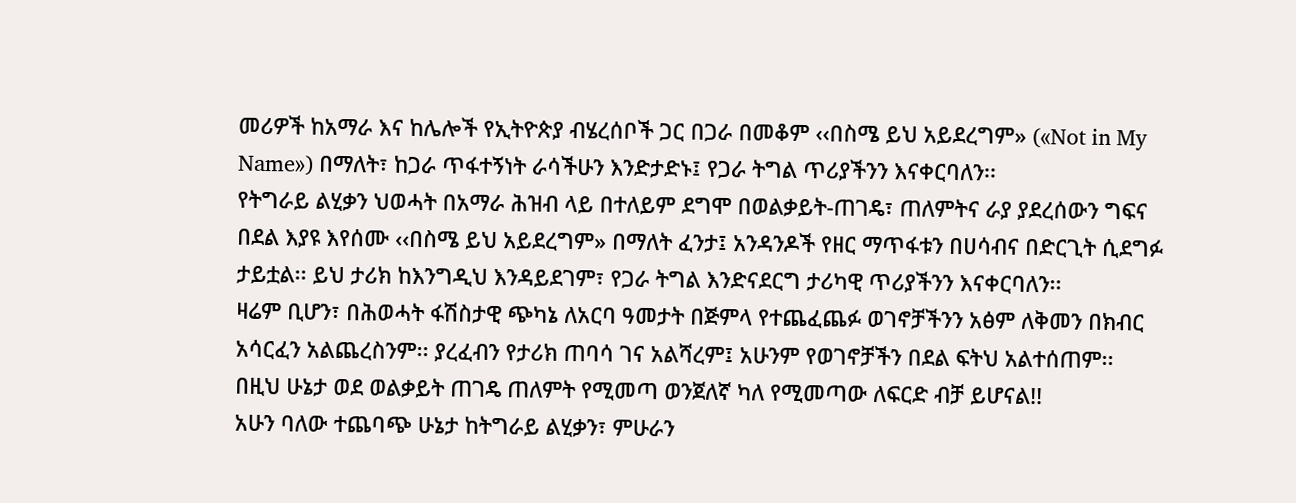መሪዎች ከአማራ እና ከሌሎች የኢትዮጵያ ብሄረሰቦች ጋር በጋራ በመቆም ‹‹በስሜ ይህ አይደረግም» («Not in My Name») በማለት፣ ከጋራ ጥፋተኝነት ራሳችሁን እንድታድኑ፤ የጋራ ትግል ጥሪያችንን እናቀርባለን፡፡
የትግራይ ልሂቃን ህወሓት በአማራ ሕዝብ ላይ በተለይም ደግሞ በወልቃይት-ጠገዴ፣ ጠለምትና ራያ ያደረሰውን ግፍና በደል እያዩ እየሰሙ ‹‹በስሜ ይህ አይደረግም» በማለት ፈንታ፤ አንዳንዶች የዘር ማጥፋቱን በሀሳብና በድርጊት ሲደግፉ ታይቷል፡፡ ይህ ታሪክ ከእንግዲህ እንዳይደገም፣ የጋራ ትግል እንድናደርግ ታሪካዊ ጥሪያችንን እናቀርባለን፡፡
ዛሬም ቢሆን፣ በሕወሓት ፋሽስታዊ ጭካኔ ለአርባ ዓመታት በጅምላ የተጨፈጨፉ ወገኖቻችንን አፅም ለቅመን በክብር አሳርፈን አልጨረስንም፡፡ ያረፈብን የታሪክ ጠባሳ ገና አልሻረም፤ አሁንም የወገኖቻችን በደል ፍትህ አልተሰጠም፡፡ በዚህ ሁኔታ ወደ ወልቃይት ጠገዴ ጠለምት የሚመጣ ወንጀለኛ ካለ የሚመጣው ለፍርድ ብቻ ይሆናል!!
አሁን ባለው ተጨባጭ ሁኔታ ከትግራይ ልሂቃን፣ ምሁራን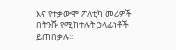እና የተቃውሞ ፖለቲካ መሪዎች በትንሹ የሚከተሉት ኃላፊነቶች ይጠበቃሉ፡፡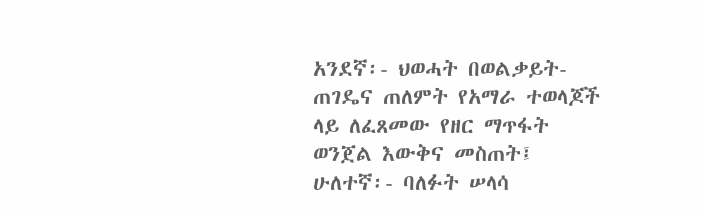አንደኛ፡- ህወሓት በወልቃይት-ጠገዴና ጠለምት የአማራ ተወላጆች ላይ ለፈጸመው የዘር ማጥፋት ወንጀል እውቅና መስጠት፤
ሁለተኛ፡- ባለፉት ሠላሳ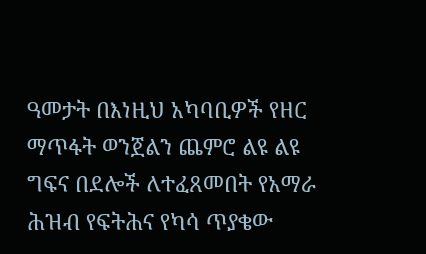ዓመታት በእነዚህ አካባቢዎች የዘር ማጥፋት ወንጀልን ጨምሮ ልዩ ልዩ ግፍና በደሎች ለተፈጸመበት የአማራ ሕዝብ የፍትሕና የካሳ ጥያቄው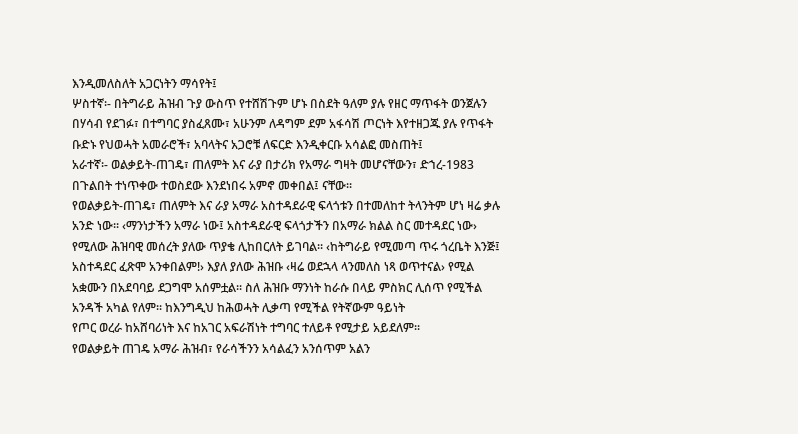እንዲመለስለት አጋርነትን ማሳየት፤
ሦስተኛ፡- በትግራይ ሕዝብ ጉያ ውስጥ የተሸሽጉም ሆኑ በስደት ዓለም ያሉ የዘር ማጥፋት ወንጀሉን በሃሳብ የደገፉ፣ በተግባር ያስፈጸሙ፣ አሁንም ለዳግም ደም አፋሳሽ ጦርነት እየተዘጋጁ ያሉ የጥፋት ቡድኑ የህወሓት አመራሮች፣ አባላትና አጋሮቹ ለፍርድ እንዲቀርቡ አሳልፎ መስጠት፤
አራተኛ፡- ወልቃይት-ጠገዴ፣ ጠለምት እና ራያ በታሪክ የአማራ ግዛት መሆናቸውን፣ ድኀረ-1983 በጉልበት ተነጥቀው ተወስደው እንደነበሩ አምኖ መቀበል፤ ናቸው፡፡
የወልቃይት-ጠገዴ፣ ጠለምት እና ራያ አማራ አስተዳደራዊ ፍላጎቱን በተመለከተ ትላንትም ሆነ ዛሬ ቃሉ አንድ ነው፡፡ ‹ማንነታችን አማራ ነው፤ አስተዳደራዊ ፍላጎታችን በአማራ ክልል ስር መተዳደር ነው› የሚለው ሕዝባዊ መሰረት ያለው ጥያቄ ሊከበርለት ይገባል፡፡ ‹ከትግራይ የሚመጣ ጥሩ ጎረቤት እንጅ፤ አስተዳደር ፈጽሞ አንቀበልም!› እያለ ያለው ሕዝቡ ‹ዛሬ ወደኋላ ላንመለስ ነጻ ወጥተናል› የሚል አቋሙን በአደባባይ ደጋግሞ አሰምቷል፡፡ ስለ ሕዝቡ ማንነት ከራሱ በላይ ምስክር ሊሰጥ የሚችል አንዳች አካል የለም፡፡ ከእንግዲህ ከሕወሓት ሊቃጣ የሚችል የትኛውም ዓይነት
የጦር ወረራ ከአሸባሪነት እና ከአገር አፍራሽነት ተግባር ተለይቶ የሚታይ አይደለም፡፡
የወልቃይት ጠገዴ አማራ ሕዝብ፣ የራሳችንን አሳልፈን አንሰጥም አልን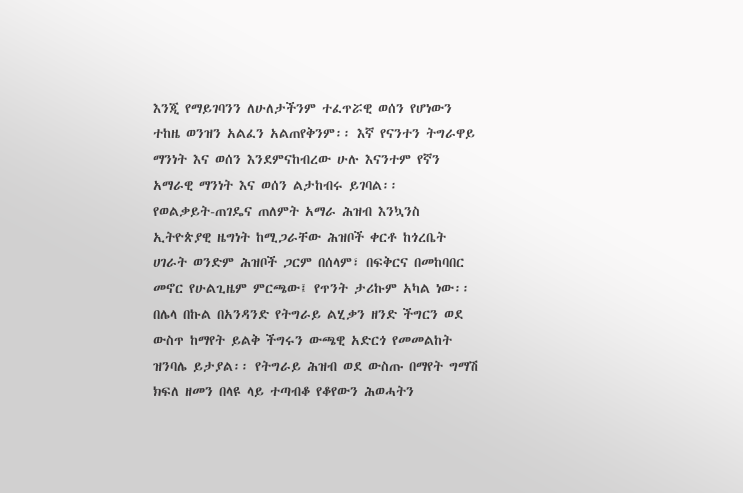እንጂ የማይገባንን ለሁለታችንም ተፈጥሯዊ ወሰን የሆነውን ተከዜ ወንዝን አልፈን አልጠየቅንም፡፡ እኛ የናንተን ትግራዋይ ማንነት እና ወሰን እንደምናከብረው ሁሉ እናንተም የኛን አማራዊ ማንነት እና ወሰን ልታከብሩ ይገባል፡፡
የወልቃይት-ጠገዴና ጠለምት አማራ ሕዝብ እንኳንስ ኢትዮጵያዊ ዜግነት ከሚጋራቸው ሕዝቦች ቀርቶ ከጎረቤት ሀገራት ወንድም ሕዝቦች ጋርም በሰላም፣ በፍቅርና በመከባበር መኖር የሁልጊዜም ምርጫው፤ የጥንት ታሪኩም አካል ነው፡፡
በሌላ በኩል በአንዳንድ የትግራይ ልሂቃን ዘንድ ችግርን ወደ ውስጥ ከማየት ይልቅ ችግሩን ውጫዊ አድርጎ የመመልከት ዝንባሌ ይታያል፡፡ የትግራይ ሕዝብ ወደ ውስጡ በማየት ግማሽ ክፍለ ዘመን በላዩ ላይ ተጣብቆ የቆየውን ሕወሓትን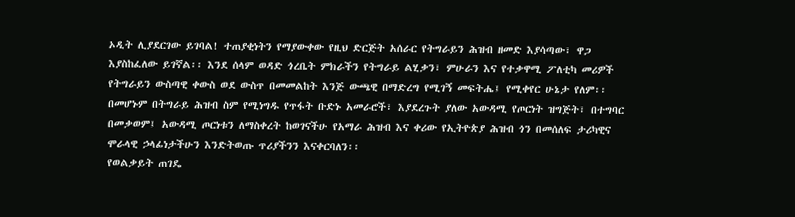ኦዲት ሊያደርገው ይገባል! ተጠያቂነትን የማያውቀው የዚህ ድርጅት አሰራር የትግራይን ሕዝብ ዘመድ እያሳጣው፣ ዋጋ እያስከፈለው ይገኛል፡፡ እንደ ሰላም ወዳድ ጎረቤት ምክራችን የትግራይ ልሂቃን፣ ምሁራን እና የተቃዋሚ ፖለቲካ መሪዎች የትግራይን ውስጣዊ ቀውስ ወደ ውስጥ በመመልከት እንጅ ውጫዊ በማድረግ የሚገኝ መፍትሔ፤ የሚቀየር ሁኔታ የለም፡፡
በመሆኑም በትግራይ ሕዝብ ስም የሚነግዱ የጥፋት ቡድኑ አመራሮች፣ እያደረጉት ያለው አውዳሚ የጦርነት ዝግጅት፣ በተግባር በመቃወም፤ አውዳሚ ጦርነቱን ለማስቀረት ከወገናችሁ የአማራ ሕዝብ እና ቀሪው የኢትዮጵያ ሕዝብ ጎን በመሰለፍ ታሪካዊና ሞራላዊ ኃላፊነታችሁን እንድትወጡ ጥሪያችንን እናቀርባለን፡፡
የወልቃይት ጠገዴ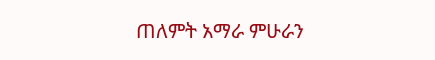ጠለምት አማራ ምሁራን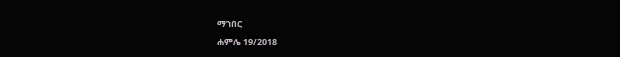ማኀበር
ሐምሌ 19/2018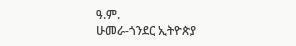ዓ.ም.
ሁመራ-ጎንደር ኢትዮጵያ